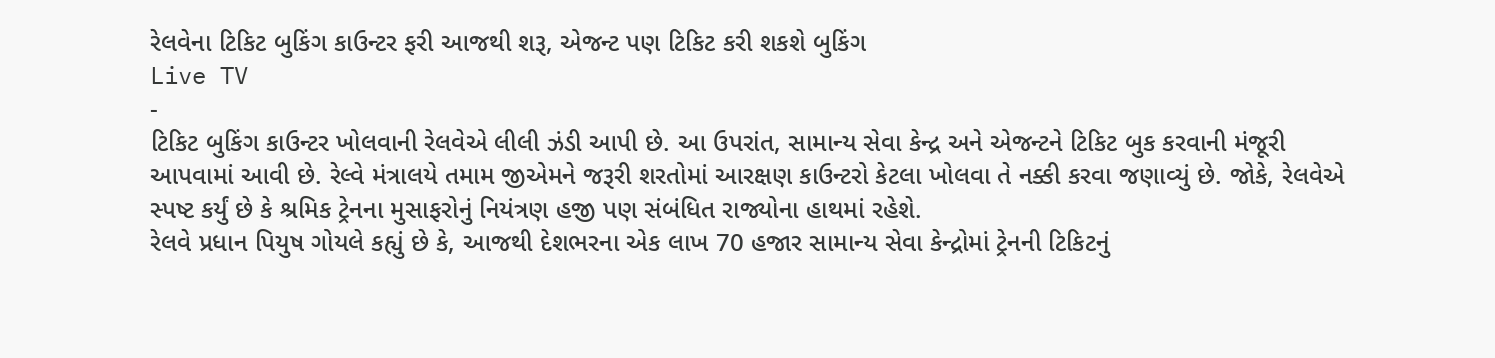રેલવેના ટિકિટ બુકિંગ કાઉન્ટર ફરી આજથી શરૂ, એજન્ટ પણ ટિકિટ કરી શકશે બુકિંગ
Live TV
-
ટિકિટ બુકિંગ કાઉન્ટર ખોલવાની રેલવેએ લીલી ઝંડી આપી છે. આ ઉપરાંત, સામાન્ય સેવા કેન્દ્ર અને એજન્ટને ટિકિટ બુક કરવાની મંજૂરી આપવામાં આવી છે. રેલ્વે મંત્રાલયે તમામ જીએમને જરૂરી શરતોમાં આરક્ષણ કાઉન્ટરો કેટલા ખોલવા તે નક્કી કરવા જણાવ્યું છે. જોકે, રેલવેએ સ્પષ્ટ કર્યું છે કે શ્રમિક ટ્રેનના મુસાફરોનું નિયંત્રણ હજી પણ સંબંધિત રાજ્યોના હાથમાં રહેશે.
રેલવે પ્રધાન પિયુષ ગોયલે કહ્યું છે કે, આજથી દેશભરના એક લાખ 70 હજાર સામાન્ય સેવા કેન્દ્રોમાં ટ્રેનની ટિકિટનું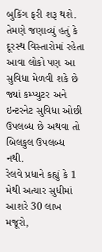બુકિંગ ફરી શરૂ થશે. તેમણે જણાવ્યું હતું કે દૂરસ્થ વિસ્તારોમાં રહેતા આવા લોકો પણ આ સુવિધા મેળવી શકે છે જ્યાં કમ્પ્યુટર અને ઇન્ટરનેટ સુવિધા ઓછી ઉપલબ્ધ છે અથવા તો બિલકુલ ઉપલબ્ધ નથી.
રેલવે પ્રધાને કહ્યું કે 1 મેથી અત્યાર સુધીમાં આશરે 30 લાખ મજૂરો,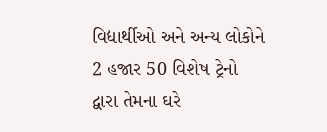વિદ્યાર્થીઓ અને અન્ય લોકોને 2 હજાર 50 વિશેષ ટ્રેનો દ્વારા તેમના ઘરે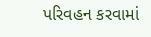પરિવહન કરવામાં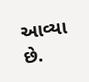આવ્યા છે.